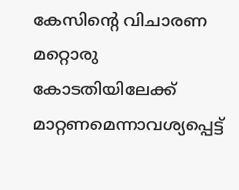കേസിന്റെ വിചാരണ മറ്റൊരു കോടതിയിലേക്ക് മാറ്റണമെന്നാവശ്യപ്പെട്ട്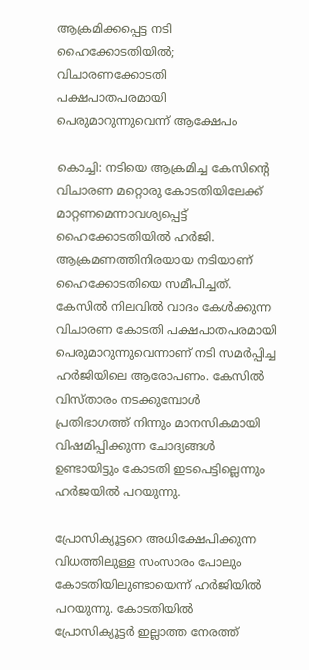ആക്രമിക്കപ്പെട്ട നടി ഹൈക്കോടതിയിൽ; വിചാരണക്കോടതി പക്ഷപാതപരമായി പെരുമാറുന്നുവെന്ന് ആക്ഷേപം

കൊച്ചി: നടിയെ ആക്രമിച്ച കേസിന്റെ വിചാരണ മറ്റൊരു കോടതിയിലേക്ക് മാറ്റണമെന്നാവശ്യപ്പെട്ട് ഹൈക്കോടതിയിൽ ഹർജി. ആക്രമണത്തിനിരയായ നടിയാണ് ഹൈക്കോടതിയെ സമീപിച്ചത്. കേസില്‍ നിലവില്‍ വാദം കേള്‍ക്കുന്ന വിചാരണ കോടതി പക്ഷപാതപരമായി പെരുമാറുന്നുവെന്നാണ് നടി സമര്‍പ്പിച്ച ഹര്‍ജിയിലെ ആരോപണം. കേസില്‍ വിസ്താരം നടക്കുമ്പോള്‍ പ്രതിഭാഗത്ത് നിന്നും മാനസികമായി വിഷമിപ്പിക്കുന്ന ചോദ്യങ്ങള്‍ ഉണ്ടായിട്ടും കോടതി ഇടപെട്ടില്ലെന്നും ഹര്‍ജയില്‍ പറയുന്നു.

പ്രോസിക്യൂട്ടറെ അധിക്ഷേപിക്കുന്ന വിധത്തിലുള്ള സംസാരം പോലും കോടതിയിലുണ്ടായെന്ന് ഹര്‍ജിയില്‍ പറയുന്നു. കോടതിയില്‍ പ്രോസിക്യൂട്ടര്‍ ഇല്ലാത്ത നേരത്ത്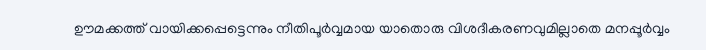ഊമക്കത്ത് വായിക്കപ്പെട്ടെന്നും നീതിപൂര്‍വ്വമായ യാതൊരു വിശദീകരണവുമില്ലാതെ മനപ്പൂര്‍വ്വം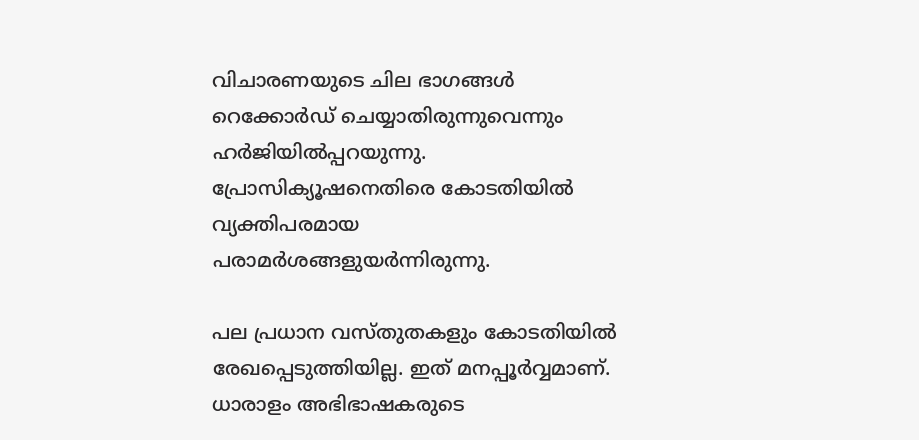വിചാരണയുടെ ചില ഭാഗങ്ങള്‍ റെക്കോര്‍ഡ് ചെയ്യാതിരുന്നുവെന്നും ഹര്‍ജിയില്‍പ്പറയുന്നു. പ്രോസിക്യൂഷനെതിരെ കോടതിയില്‍ വ്യക്തിപരമായ പരാമര്‍ശങ്ങളുയര്‍ന്നിരുന്നു.

പല പ്രധാന വസ്തുതകളും കോടതിയില്‍ രേഖപ്പെടുത്തിയില്ല. ഇത് മനപ്പൂര്‍വ്വമാണ്. ധാരാളം അഭിഭാഷകരുടെ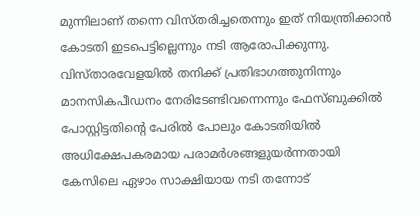മുന്നിലാണ് തന്നെ വിസ്തരിച്ചതെന്നും ഇത് നിയന്ത്രിക്കാന്‍ കോടതി ഇടപെട്ടില്ലെന്നും നടി ആരോപിക്കുന്നു. വിസ്താരവേളയില്‍ തനിക്ക് പ്രതിഭാഗത്തുനിന്നും മാനസികപീഡനം നേരിടേണ്ടിവന്നെന്നും ഫേസ്ബുക്കില്‍ പോസ്റ്റിട്ടതിന്റെ പേരില്‍ പോലും കോടതിയില്‍ അധിക്ഷേപകരമായ പരാമര്‍ശങ്ങളുയര്‍ന്നതായി കേസിലെ ഏഴാം സാക്ഷിയായ നടി തന്നോട്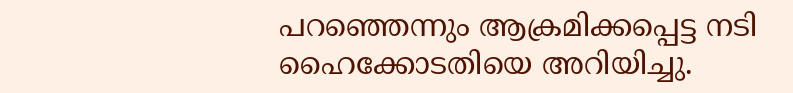പറഞ്ഞെന്നും ആക്രമിക്കപ്പെട്ട നടി ഹൈക്കോടതിയെ അറിയിച്ചു.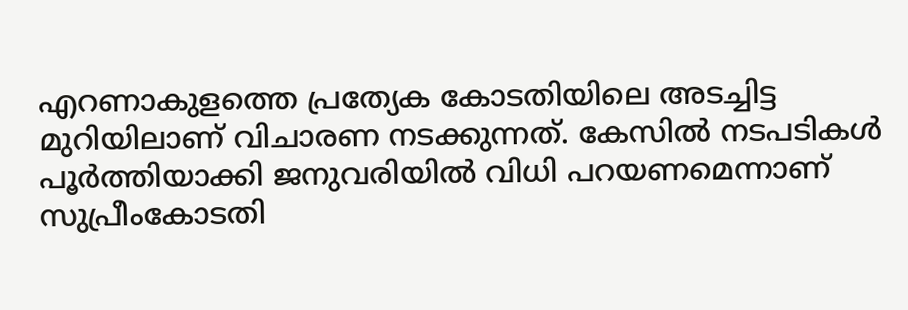എറണാകുളത്തെ പ്രത്യേക കോടതിയിലെ അടച്ചിട്ട മുറിയിലാണ് വിചാരണ നടക്കുന്നത്. കേസിൽ നടപടികള്‍ പൂര്‍ത്തിയാക്കി ജനുവരിയില്‍ വിധി പറയണമെന്നാണ് സുപ്രീംകോടതി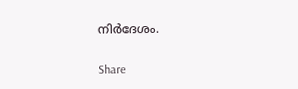നിര്‍ദേശം.

Share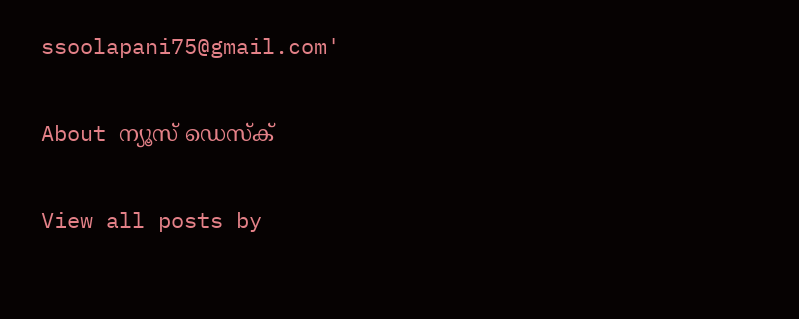ssoolapani75@gmail.com'

About ന്യൂസ് ഡെസ്ക്

View all posts by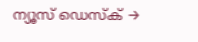ന്യൂസ് ഡെസ്ക് →